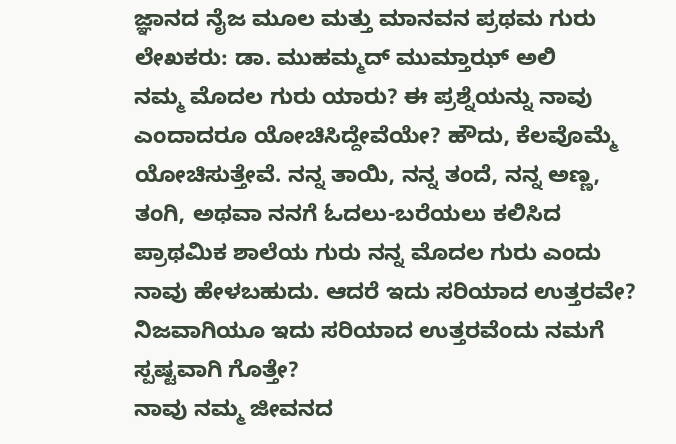ಜ್ಞಾನದ ನೈಜ ಮೂಲ ಮತ್ತು ಮಾನವನ ಪ್ರಥಮ ಗುರು
ಲೇಖಕರು: ಡಾ. ಮುಹಮ್ಮದ್ ಮುಮ್ತಾಝ್ ಅಲಿ
ನಮ್ಮ ಮೊದಲ ಗುರು ಯಾರು? ಈ ಪ್ರಶ್ನೆಯನ್ನು ನಾವು ಎಂದಾದರೂ ಯೋಚಿಸಿದ್ದೇವೆಯೇ? ಹೌದು, ಕೆಲವೊಮ್ಮೆ ಯೋಚಿಸುತ್ತೇವೆ. ನನ್ನ ತಾಯಿ, ನನ್ನ ತಂದೆ, ನನ್ನ ಅಣ್ಣ, ತಂಗಿ, ಅಥವಾ ನನಗೆ ಓದಲು-ಬರೆಯಲು ಕಲಿಸಿದ ಪ್ರಾಥಮಿಕ ಶಾಲೆಯ ಗುರು ನನ್ನ ಮೊದಲ ಗುರು ಎಂದು ನಾವು ಹೇಳಬಹುದು. ಆದರೆ ಇದು ಸರಿಯಾದ ಉತ್ತರವೇ? ನಿಜವಾಗಿಯೂ ಇದು ಸರಿಯಾದ ಉತ್ತರವೆಂದು ನಮಗೆ ಸ್ಪಷ್ಟವಾಗಿ ಗೊತ್ತೇ?
ನಾವು ನಮ್ಮ ಜೀವನದ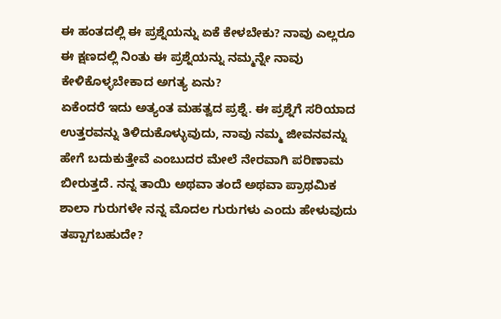ಈ ಹಂತದಲ್ಲಿ ಈ ಪ್ರಶ್ನೆಯನ್ನು ಏಕೆ ಕೇಳಬೇಕು? ನಾವು ಎಲ್ಲರೂ ಈ ಕ್ಷಣದಲ್ಲಿ ನಿಂತು ಈ ಪ್ರಶ್ನೆಯನ್ನು ನಮ್ಮನ್ನೇ ನಾವು ಕೇಳಿಕೊಳ್ಳಬೇಕಾದ ಅಗತ್ಯ ಏನು?
ಏಕೆಂದರೆ ಇದು ಅತ್ಯಂತ ಮಹತ್ವದ ಪ್ರಶ್ನೆ. ಈ ಪ್ರಶ್ನೆಗೆ ಸರಿಯಾದ ಉತ್ತರವನ್ನು ತಿಳಿದುಕೊಳ್ಳುವುದು, ನಾವು ನಮ್ಮ ಜೀವನವನ್ನು ಹೇಗೆ ಬದುಕುತ್ತೇವೆ ಎಂಬುದರ ಮೇಲೆ ನೇರವಾಗಿ ಪರಿಣಾಮ ಬೀರುತ್ತದೆ. ನನ್ನ ತಾಯಿ ಅಥವಾ ತಂದೆ ಅಥವಾ ಪ್ರಾಥಮಿಕ ಶಾಲಾ ಗುರುಗಳೇ ನನ್ನ ಮೊದಲ ಗುರುಗಳು ಎಂದು ಹೇಳುವುದು ತಪ್ಪಾಗಬಹುದೇ?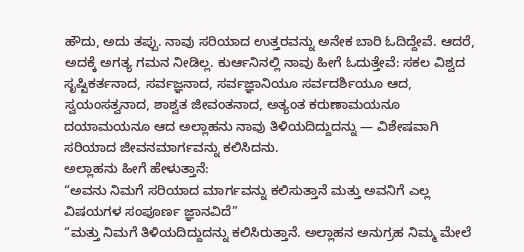ಹೌದು, ಅದು ತಪ್ಪು. ನಾವು ಸರಿಯಾದ ಉತ್ತರವನ್ನು ಅನೇಕ ಬಾರಿ ಓದಿದ್ದೇವೆ. ಆದರೆ, ಅದಕ್ಕೆ ಅಗತ್ಯ ಗಮನ ನೀಡಿಲ್ಲ. ಕುರ್ಆನಿನಲ್ಲಿ ನಾವು ಹೀಗೆ ಓದುತ್ತೇವೆ: ಸಕಲ ವಿಶ್ವದ ಸೃಷ್ಟಿಕರ್ತನಾದ, ಸರ್ವಜ್ಞನಾದ, ಸರ್ವಜ್ಞಾನಿಯೂ ಸರ್ವದರ್ಶಿಯೂ ಆದ, ಸ್ವಯಂಸತ್ವನಾದ, ಶಾಶ್ವತ ಜೀವಂತನಾದ, ಅತ್ಯಂತ ಕರುಣಾಮಯನೂ ದಯಾಮಯನೂ ಆದ ಅಲ್ಲಾಹನು ನಾವು ತಿಳಿಯದಿದ್ದುದನ್ನು — ವಿಶೇಷವಾಗಿ ಸರಿಯಾದ ಜೀವನಮಾರ್ಗವನ್ನು ಕಲಿಸಿದನು.
ಅಲ್ಲಾಹನು ಹೀಗೆ ಹೇಳುತ್ತಾನೆ:
“ಅವನು ನಿಮಗೆ ಸರಿಯಾದ ಮಾರ್ಗವನ್ನು ಕಲಿಸುತ್ತಾನೆ ಮತ್ತು ಅವನಿಗೆ ಎಲ್ಲ ವಿಷಯಗಳ ಸಂಪೂರ್ಣ ಜ್ಞಾನವಿದೆ”
“ಮತ್ತು ನಿಮಗೆ ತಿಳಿಯದಿದ್ದುದನ್ನು ಕಲಿಸಿರುತ್ತಾನೆ. ಅಲ್ಲಾಹನ ಅನುಗ್ರಹ ನಿಮ್ಮ ಮೇಲೆ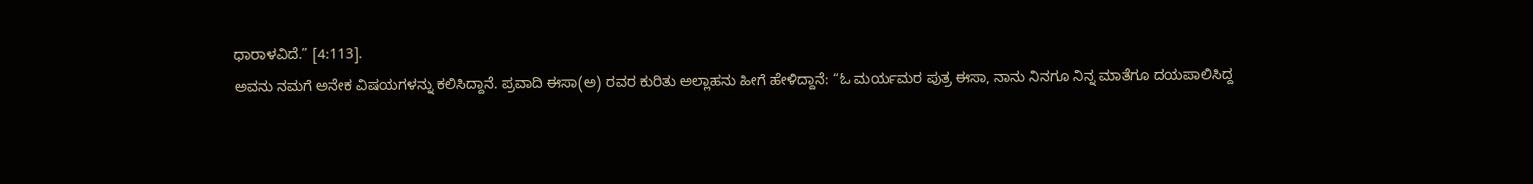ಧಾರಾಳವಿದೆ.” [4:113].
ಅವನು ನಮಗೆ ಅನೇಕ ವಿಷಯಗಳನ್ನು ಕಲಿಸಿದ್ದಾನೆ. ಪ್ರವಾದಿ ಈಸಾ(ಅ) ರವರ ಕುರಿತು ಅಲ್ಲಾಹನು ಹೀಗೆ ಹೇಳಿದ್ದಾನೆ: “ಓ ಮರ್ಯಮರ ಪುತ್ರ ಈಸಾ, ನಾನು ನಿನಗೂ ನಿನ್ನ ಮಾತೆಗೂ ದಯಪಾಲಿಸಿದ್ದ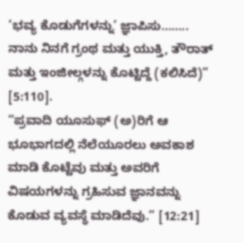‘ಭವ್ಯ ಕೊಡುಗೆಗಳನ್ನು’ ಜ್ಞಾಪಿಸು…….. ನಾನು ನಿನಗೆ ಗ್ರಂಥ ಮತ್ತು ಯುಕ್ತಿ, ತೌರಾತ್ ಮತ್ತು ಇಂಜೀಲ್ಗಳನ್ನು ಕೊಟ್ಟಿದ್ದೆ (ಕಲಿಸಿದೆ)” [5:110].
“ಪ್ರವಾದಿ ಯೂಸುಫ್ (ಅ)ರಿಗೆ ಆ ಭೂಭಾಗದಲ್ಲಿ ನೆಲೆಯೂರಲು ಅವಕಾಶ ಮಾಡಿ ಕೊಟ್ಟೆವು ಮತ್ತು ಅವರಿಗೆ ವಿಷಯಗಳನ್ನು ಗ್ರಹಿಸುವ ಜ್ಞಾನವನ್ನು ಕೊಡುವ ವ್ಯವಸ್ಥೆ ಮಾಡಿದೆವು.” [12:21]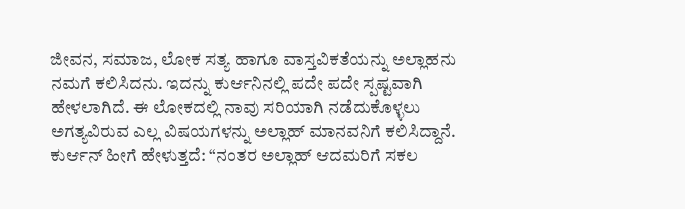ಜೀವನ, ಸಮಾಜ, ಲೋಕ ಸತ್ಯ ಹಾಗೂ ವಾಸ್ತವಿಕತೆಯನ್ನು ಅಲ್ಲಾಹನು ನಮಗೆ ಕಲಿಸಿದನು. ಇದನ್ನು ಕುರ್ಆನಿನಲ್ಲಿ ಪದೇ ಪದೇ ಸ್ಪಷ್ಟವಾಗಿ ಹೇಳಲಾಗಿದೆ. ಈ ಲೋಕದಲ್ಲಿ ನಾವು ಸರಿಯಾಗಿ ನಡೆದುಕೊಳ್ಳಲು ಅಗತ್ಯವಿರುವ ಎಲ್ಲ ವಿಷಯಗಳನ್ನು ಅಲ್ಲಾಹ್ ಮಾನವನಿಗೆ ಕಲಿಸಿದ್ದಾನೆ.
ಕುರ್ಆನ್ ಹೀಗೆ ಹೇಳುತ್ತದೆ: “ನಂತರ ಅಲ್ಲಾಹ್ ಆದಮರಿಗೆ ಸಕಲ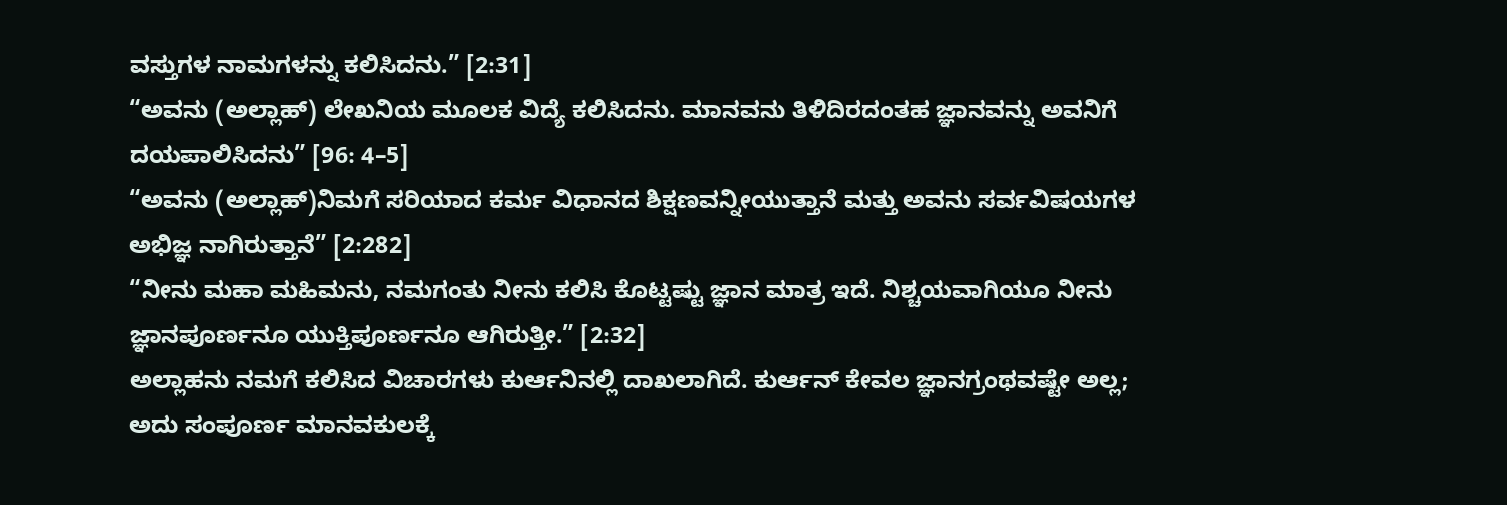ವಸ್ತುಗಳ ನಾಮಗಳನ್ನು ಕಲಿಸಿದನು.” [2:31]
“ಅವನು (ಅಲ್ಲಾಹ್) ಲೇಖನಿಯ ಮೂಲಕ ವಿದ್ಯೆ ಕಲಿಸಿದನು. ಮಾನವನು ತಿಳಿದಿರದಂತಹ ಜ್ಞಾನವನ್ನು ಅವನಿಗೆ ದಯಪಾಲಿಸಿದನು” [96: 4–5]
“ಅವನು (ಅಲ್ಲಾಹ್)ನಿಮಗೆ ಸರಿಯಾದ ಕರ್ಮ ವಿಧಾನದ ಶಿಕ್ಷಣವನ್ನೀಯುತ್ತಾನೆ ಮತ್ತು ಅವನು ಸರ್ವವಿಷಯಗಳ ಅಭಿಜ್ಞ ನಾಗಿರುತ್ತಾನೆ” [2:282]
“ನೀನು ಮಹಾ ಮಹಿಮನು, ನಮಗಂತು ನೀನು ಕಲಿಸಿ ಕೊಟ್ಟಷ್ಟು ಜ್ಞಾನ ಮಾತ್ರ ಇದೆ. ನಿಶ್ಚಯವಾಗಿಯೂ ನೀನು ಜ್ಞಾನಪೂರ್ಣನೂ ಯುಕ್ತಿಪೂರ್ಣನೂ ಆಗಿರುತ್ತೀ.” [2:32]
ಅಲ್ಲಾಹನು ನಮಗೆ ಕಲಿಸಿದ ವಿಚಾರಗಳು ಕುರ್ಆನಿನಲ್ಲಿ ದಾಖಲಾಗಿದೆ. ಕುರ್ಆನ್ ಕೇವಲ ಜ್ಞಾನಗ್ರಂಥವಷ್ಟೇ ಅಲ್ಲ; ಅದು ಸಂಪೂರ್ಣ ಮಾನವಕುಲಕ್ಕೆ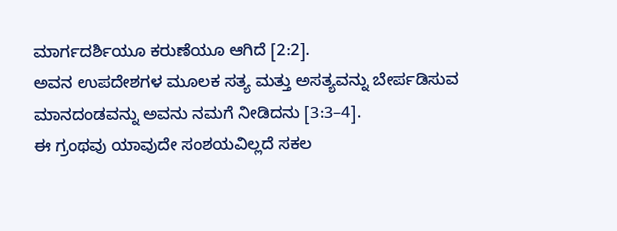ಮಾರ್ಗದರ್ಶಿಯೂ ಕರುಣೆಯೂ ಆಗಿದೆ [2:2].
ಅವನ ಉಪದೇಶಗಳ ಮೂಲಕ ಸತ್ಯ ಮತ್ತು ಅಸತ್ಯವನ್ನು ಬೇರ್ಪಡಿಸುವ ಮಾನದಂಡವನ್ನು ಅವನು ನಮಗೆ ನೀಡಿದನು [3:3–4].
ಈ ಗ್ರಂಥವು ಯಾವುದೇ ಸಂಶಯವಿಲ್ಲದೆ ಸಕಲ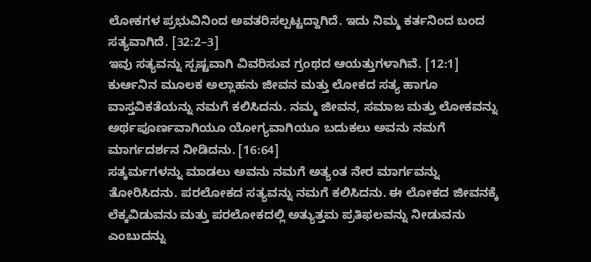ಲೋಕಗಳ ಪ್ರಭುವಿನಿಂದ ಅವತರಿಸಲ್ಪಟ್ಟದ್ದಾಗಿದೆ. ಇದು ನಿಮ್ಮ ಕರ್ತನಿಂದ ಬಂದ ಸತ್ಯವಾಗಿದೆ. [32:2–3]
ಇವು ಸತ್ಯವನ್ನು ಸ್ಪಷ್ಟವಾಗಿ ವಿವರಿಸುವ ಗ್ರಂಥದ ಆಯತ್ತುಗಳಾಗಿವೆ. [12:1]
ಕುರ್ಆನಿನ ಮೂಲಕ ಅಲ್ಲಾಹನು ಜೀವನ ಮತ್ತು ಲೋಕದ ಸತ್ಯ ಹಾಗೂ ವಾಸ್ತವಿಕತೆಯನ್ನು ನಮಗೆ ಕಲಿಸಿದನು. ನಮ್ಮ ಜೀವನ, ಸಮಾಜ ಮತ್ತು ಲೋಕವನ್ನು ಅರ್ಥಪೂರ್ಣವಾಗಿಯೂ ಯೋಗ್ಯವಾಗಿಯೂ ಬದುಕಲು ಅವನು ನಮಗೆ ಮಾರ್ಗದರ್ಶನ ನೀಡಿದನು. [16:64]
ಸತ್ಕರ್ಮಗಳನ್ನು ಮಾಡಲು ಅವನು ನಮಗೆ ಅತ್ಯಂತ ನೇರ ಮಾರ್ಗವನ್ನು ತೋರಿಸಿದನು. ಪರಲೋಕದ ಸತ್ಯವನ್ನು ನಮಗೆ ಕಲಿಸಿದನು. ಈ ಲೋಕದ ಜೀವನಕ್ಕೆ ಲೆಕ್ಕವಿಡುವನು ಮತ್ತು ಪರಲೋಕದಲ್ಲಿ ಅತ್ಯುತ್ತಮ ಪ್ರತಿಫಲವನ್ನು ನೀಡುವನು ಎಂಬುದನ್ನು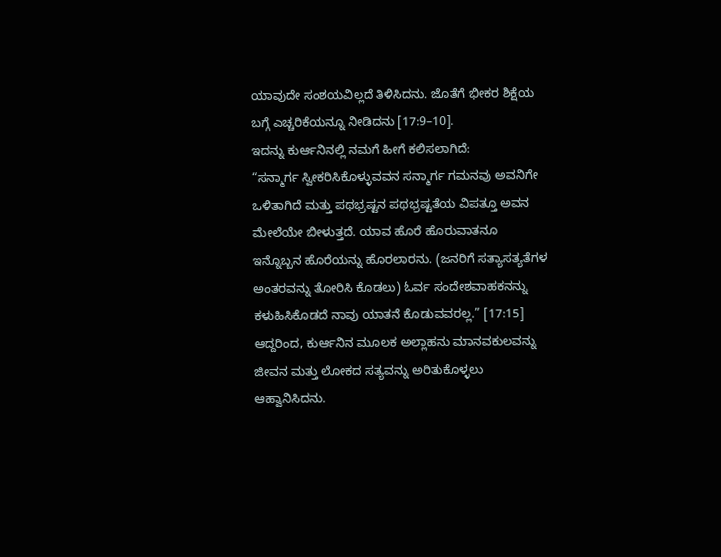ಯಾವುದೇ ಸಂಶಯವಿಲ್ಲದೆ ತಿಳಿಸಿದನು. ಜೊತೆಗೆ ಭೀಕರ ಶಿಕ್ಷೆಯ ಬಗ್ಗೆ ಎಚ್ಚರಿಕೆಯನ್ನೂ ನೀಡಿದನು [17:9–10].
ಇದನ್ನು ಕುರ್ಆನಿನಲ್ಲಿ ನಮಗೆ ಹೀಗೆ ಕಲಿಸಲಾಗಿದೆ:
“ಸನ್ಮಾರ್ಗ ಸ್ವೀಕರಿಸಿಕೊಳ್ಳುವವನ ಸನ್ಮಾರ್ಗ ಗಮನವು ಅವನಿಗೇ ಒಳಿತಾಗಿದೆ ಮತ್ತು ಪಥಭ್ರಷ್ಟನ ಪಥಭ್ರಷ್ಟತೆಯ ವಿಪತ್ತೂ ಅವನ ಮೇಲೆಯೇ ಬೀಳುತ್ತದೆ. ಯಾವ ಹೊರೆ ಹೊರುವಾತನೂ ಇನ್ನೊಬ್ಬನ ಹೊರೆಯನ್ನು ಹೊರಲಾರನು. (ಜನರಿಗೆ ಸತ್ಯಾಸತ್ಯತೆಗಳ ಅಂತರವನ್ನು ತೋರಿಸಿ ಕೊಡಲು) ಓರ್ವ ಸಂದೇಶವಾಹಕನನ್ನು ಕಳುಹಿಸಿಕೊಡದೆ ನಾವು ಯಾತನೆ ಕೊಡುವವರಲ್ಲ.” [17:15]
ಆದ್ದರಿಂದ, ಕುರ್ಆನಿನ ಮೂಲಕ ಅಲ್ಲಾಹನು ಮಾನವಕುಲವನ್ನು ಜೀವನ ಮತ್ತು ಲೋಕದ ಸತ್ಯವನ್ನು ಅರಿತುಕೊಳ್ಳಲು ಆಹ್ವಾನಿಸಿದನು.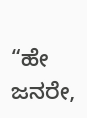“ಹೇ ಜನರೇ,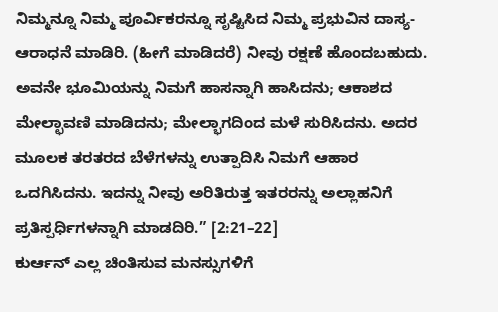ನಿಮ್ಮನ್ನೂ ನಿಮ್ಮ ಪೂರ್ವಿಕರನ್ನೂ ಸೃಷ್ಟಿಸಿದ ನಿಮ್ಮ ಪ್ರಭುವಿನ ದಾಸ್ಯ-ಆರಾಧನೆ ಮಾಡಿರಿ. (ಹೀಗೆ ಮಾಡಿದರೆ) ನೀವು ರಕ್ಷಣೆ ಹೊಂದಬಹುದು. ಅವನೇ ಭೂಮಿಯನ್ನು ನಿಮಗೆ ಹಾಸನ್ನಾಗಿ ಹಾಸಿದನು; ಆಕಾಶದ ಮೇಲ್ಛಾವಣಿ ಮಾಡಿದನು; ಮೇಲ್ಭಾಗದಿಂದ ಮಳೆ ಸುರಿಸಿದನು. ಅದರ ಮೂಲಕ ತರತರದ ಬೆಳೆಗಳನ್ನು ಉತ್ಪಾದಿಸಿ ನಿಮಗೆ ಆಹಾರ ಒದಗಿಸಿದನು. ಇದನ್ನು ನೀವು ಅರಿತಿರುತ್ತ ಇತರರನ್ನು ಅಲ್ಲಾಹನಿಗೆ ಪ್ರತಿಸ್ಪರ್ಧಿಗಳನ್ನಾಗಿ ಮಾಡದಿರಿ.” [2:21–22]
ಕುರ್ಆನ್ ಎಲ್ಲ ಚಿಂತಿಸುವ ಮನಸ್ಸುಗಳಿಗೆ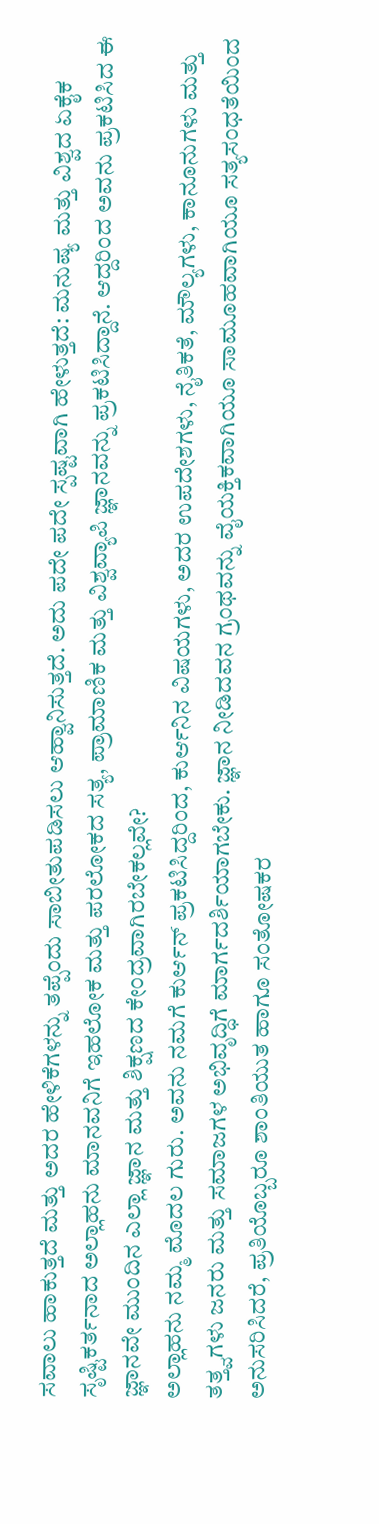ಸವಾಲು ಹಾಕುತ್ತದೆ ಮತ್ತು ಅದರ ಹೇಳಿಕೆಗಳನ್ನು ತಪ್ಪೆಂದು ಸಾಬೀತುಪಡಿಸಲು ಆಹ್ವಾನಿಸುತ್ತದೆ. ಅದು ಪದೇ ಪದೇ ಸ್ಪಷ್ಟವಾಗಿ ಹೇಳುತ್ತದೆ: ಮನುಷ್ಯ ಮತ್ತು ವಿಶ್ವದ ಏಕೈಕ ಸೃಷ್ಟಿಕರ್ತನಾದ ಅಲ್ಲಾಹನು ಮಾನವನಿಗೆ ಇಹಲೋಕ ಮತ್ತು ಪರಲೋಕದ ಸತ್ಯ, ಪ್ರಾಮಾಣಿಕ ಮತ್ತು ವಿಶ್ವವ್ಯಾಪಿ ಜ್ಞಾನವನ್ನು ಪ್ರಕಟಿಸಿದ್ದಾನೆ. ಆದ್ದರಿಂದ ಅವನು ಪ್ರಕಟಿಸಿದ ಈ ಜ್ಞಾನವೇ ಮುಂದಿನ ಎಲ್ಲಾ ಜ್ಞಾನ ಮತ್ತು ಶಿಕ್ಷಣದ ಕೇಂದ್ರವಾಗಿರಬೇಕಲ್ಲವೇ?
ಅಲ್ಲಾಹನು ನಮ್ಮ ಮೊದಲ ಗುರು. ಅವನು ನಮಗೆ ಕುರ್ಆನ್ ಪ್ರಕಟಿಸಿದ್ದರಿಂದ, ಕುರ್ಆನಿನ ವಿಷಯಗಳು, ಅದರ ಉಪದೇಶಗಳು, ನೈತಿಕತೆ, ಮೌಲ್ಯಗಳು, ಕಾನೂನುಗಳು ಮತ್ತು ತತ್ತ್ವಗಳು ಜನರು ಮತ್ತು ಸಮಾಜಗಳ ಅಭಿವೃದ್ಧಿಗೆ ಮಾರ್ಗದರ್ಶಿಯಾಗಬೇಕು. ಜ್ಞಾನ ನೀಡಿದವನ ಗ್ರಂಥವನ್ನು ವೈಯಕ್ತಿಕವಾಗಿಯೂ ಸಾಮೂಹವಾಗಿಯೂ ಸತ್ಯಸಂಧತೆಯಿಂದ ಅನುಸರಿಸಿದರೆ, ಪ್ರತಿಯೊಬ್ಬರೂ ಶಾಂತಿಯುತ ಹಾಗೂ ಸಂತೋಷಕರ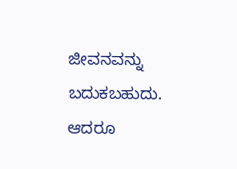ಜೀವನವನ್ನು ಬದುಕಬಹುದು. ಆದರೂ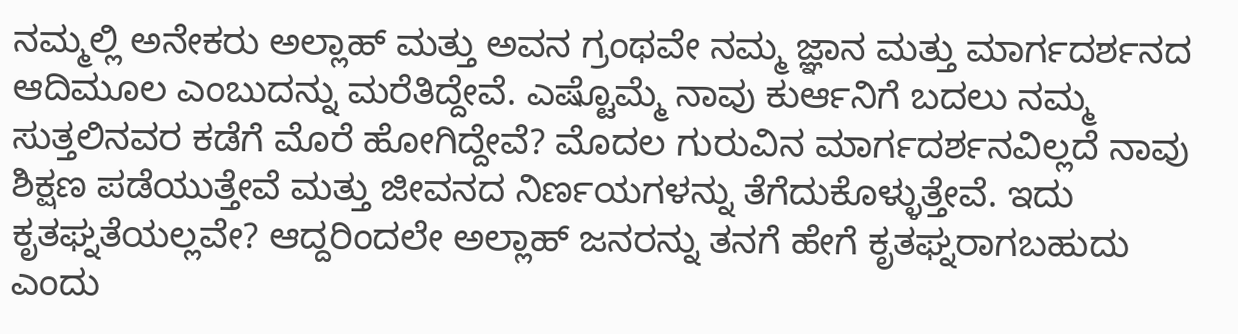ನಮ್ಮಲ್ಲಿ ಅನೇಕರು ಅಲ್ಲಾಹ್ ಮತ್ತು ಅವನ ಗ್ರಂಥವೇ ನಮ್ಮ ಜ್ಞಾನ ಮತ್ತು ಮಾರ್ಗದರ್ಶನದ ಆದಿಮೂಲ ಎಂಬುದನ್ನು ಮರೆತಿದ್ದೇವೆ. ಎಷ್ಟೊಮ್ಮೆ ನಾವು ಕುರ್ಆನಿಗೆ ಬದಲು ನಮ್ಮ ಸುತ್ತಲಿನವರ ಕಡೆಗೆ ಮೊರೆ ಹೋಗಿದ್ದೇವೆ? ಮೊದಲ ಗುರುವಿನ ಮಾರ್ಗದರ್ಶನವಿಲ್ಲದೆ ನಾವು ಶಿಕ್ಷಣ ಪಡೆಯುತ್ತೇವೆ ಮತ್ತು ಜೀವನದ ನಿರ್ಣಯಗಳನ್ನು ತೆಗೆದುಕೊಳ್ಳುತ್ತೇವೆ. ಇದು ಕೃತಘ್ನತೆಯಲ್ಲವೇ? ಆದ್ದರಿಂದಲೇ ಅಲ್ಲಾಹ್ ಜನರನ್ನು ತನಗೆ ಹೇಗೆ ಕೃತಘ್ನರಾಗಬಹುದು ಎಂದು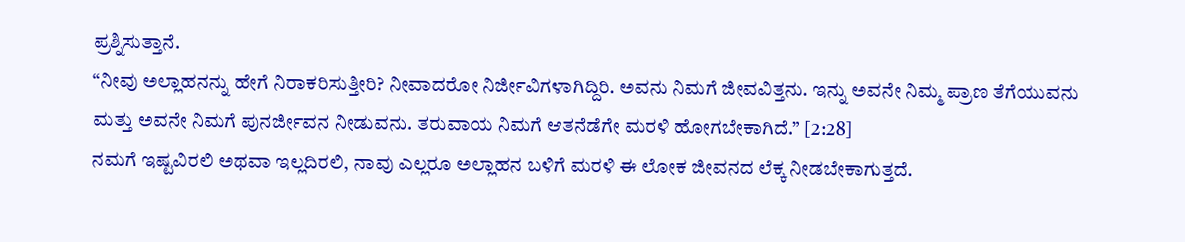ಪ್ರಶ್ನಿಸುತ್ತಾನೆ.
“ನೀವು ಅಲ್ಲಾಹನನ್ನು ಹೇಗೆ ನಿರಾಕರಿಸುತ್ತೀರಿ? ನೀವಾದರೋ ನಿರ್ಜೀವಿಗಳಾಗಿದ್ದಿರಿ. ಅವನು ನಿಮಗೆ ಜೀವವಿತ್ತನು. ಇನ್ನು ಅವನೇ ನಿಮ್ಮ ಪ್ರಾಣ ತೆಗೆಯುವನು ಮತ್ತು ಅವನೇ ನಿಮಗೆ ಪುನರ್ಜೀವನ ನೀಡುವನು. ತರುವಾಯ ನಿಮಗೆ ಆತನೆಡೆಗೇ ಮರಳಿ ಹೋಗಬೇಕಾಗಿದೆ.” [2:28]
ನಮಗೆ ಇಷ್ಟವಿರಲಿ ಅಥವಾ ಇಲ್ಲದಿರಲಿ, ನಾವು ಎಲ್ಲರೂ ಅಲ್ಲಾಹನ ಬಳಿಗೆ ಮರಳಿ ಈ ಲೋಕ ಜೀವನದ ಲೆಕ್ಕ ನೀಡಬೇಕಾಗುತ್ತದೆ.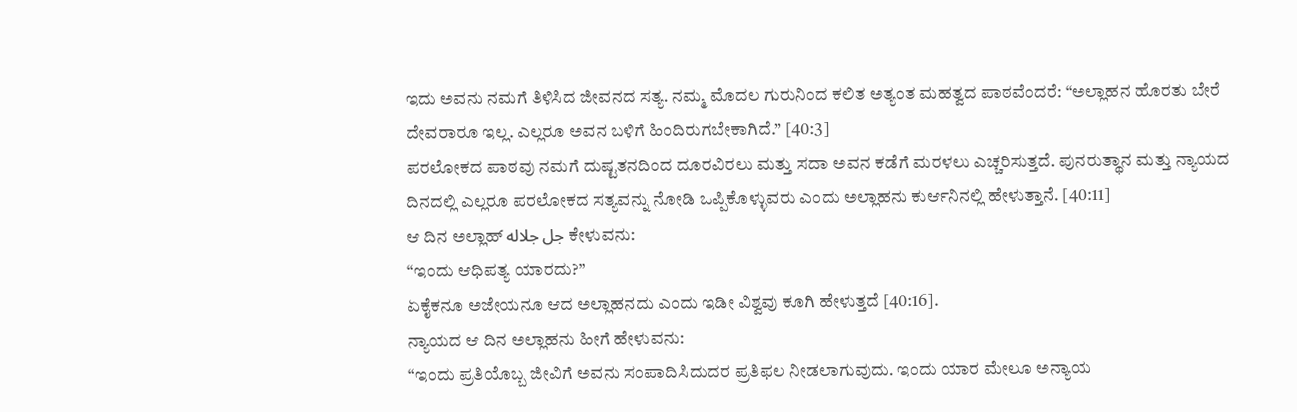ಇದು ಅವನು ನಮಗೆ ತಿಳಿಸಿದ ಜೀವನದ ಸತ್ಯ. ನಮ್ಮ ಮೊದಲ ಗುರುನಿಂದ ಕಲಿತ ಅತ್ಯಂತ ಮಹತ್ವದ ಪಾಠವೆಂದರೆ: “ಅಲ್ಲಾಹನ ಹೊರತು ಬೇರೆ ದೇವರಾರೂ ಇಲ್ಲ. ಎಲ್ಲರೂ ಅವನ ಬಳಿಗೆ ಹಿಂದಿರುಗಬೇಕಾಗಿದೆ.” [40:3]
ಪರಲೋಕದ ಪಾಠವು ನಮಗೆ ದುಷ್ಟತನದಿಂದ ದೂರವಿರಲು ಮತ್ತು ಸದಾ ಅವನ ಕಡೆಗೆ ಮರಳಲು ಎಚ್ಚರಿಸುತ್ತದೆ. ಪುನರುತ್ಥಾನ ಮತ್ತು ನ್ಯಾಯದ ದಿನದಲ್ಲಿ ಎಲ್ಲರೂ ಪರಲೋಕದ ಸತ್ಯವನ್ನು ನೋಡಿ ಒಪ್ಪಿಕೊಳ್ಳುವರು ಎಂದು ಅಲ್ಲಾಹನು ಕುರ್ಆನಿನಲ್ಲಿ ಹೇಳುತ್ತಾನೆ. [40:11]
ಆ ದಿನ ಅಲ್ಲಾಹ್ جل جلاله ಕೇಳುವನು:
“ಇಂದು ಆಧಿಪತ್ಯ ಯಾರದು?”
ಏಕೈಕನೂ ಅಜೇಯನೂ ಆದ ಅಲ್ಲಾಹನದು ಎಂದು ಇಡೀ ವಿಶ್ವವು ಕೂಗಿ ಹೇಳುತ್ತದೆ [40:16].
ನ್ಯಾಯದ ಆ ದಿನ ಅಲ್ಲಾಹನು ಹೀಗೆ ಹೇಳುವನು:
“ಇಂದು ಪ್ರತಿಯೊಬ್ಬ ಜೀವಿಗೆ ಅವನು ಸಂಪಾದಿಸಿದುದರ ಪ್ರತಿಫಲ ನೀಡಲಾಗುವುದು. ಇಂದು ಯಾರ ಮೇಲೂ ಅನ್ಯಾಯ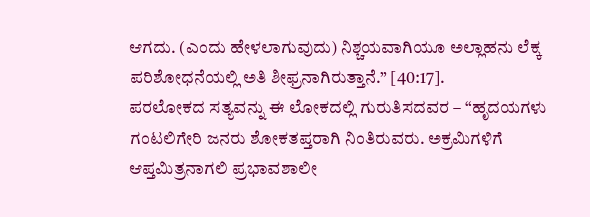ಆಗದು. (ಎಂದು ಹೇಳಲಾಗುವುದು) ನಿಶ್ಚಯವಾಗಿಯೂ ಅಲ್ಲಾಹನು ಲೆಕ್ಕ ಪರಿಶೋಧನೆಯಲ್ಲಿ ಅತಿ ಶೀಫ್ರನಾಗಿರುತ್ತಾನೆ.” [40:17].
ಪರಲೋಕದ ಸತ್ಯವನ್ನು ಈ ಲೋಕದಲ್ಲಿ ಗುರುತಿಸದವರ – “ಹೃದಯಗಳು ಗಂಟಲಿಗೇರಿ ಜನರು ಶೋಕತಪ್ತರಾಗಿ ನಿಂತಿರುವರು. ಅಕ್ರಮಿಗಳಿಗೆ ಆಪ್ತಮಿತ್ರನಾಗಲಿ ಪ್ರಭಾವಶಾಲೀ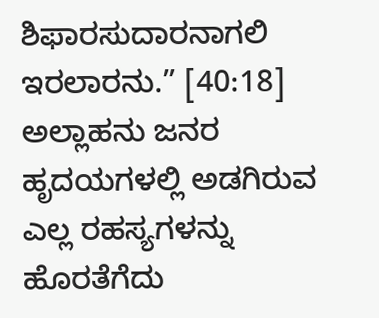ಶಿಫಾರಸುದಾರನಾಗಲಿ ಇರಲಾರನು.” [40:18]
ಅಲ್ಲಾಹನು ಜನರ ಹೃದಯಗಳಲ್ಲಿ ಅಡಗಿರುವ ಎಲ್ಲ ರಹಸ್ಯಗಳನ್ನು ಹೊರತೆಗೆದು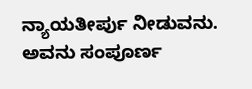ನ್ಯಾಯತೀರ್ಪು ನೀಡುವನು. ಅವನು ಸಂಪೂರ್ಣ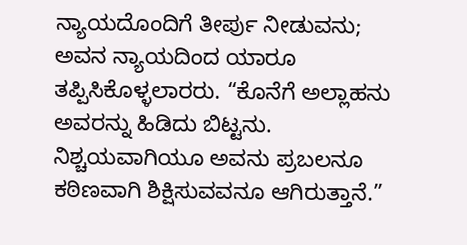ನ್ಯಾಯದೊಂದಿಗೆ ತೀರ್ಪು ನೀಡುವನು; ಅವನ ನ್ಯಾಯದಿಂದ ಯಾರೂ ತಪ್ಪಿಸಿಕೊಳ್ಳಲಾರರು. “ಕೊನೆಗೆ ಅಲ್ಲಾಹನು ಅವರನ್ನು ಹಿಡಿದು ಬಿಟ್ಟನು. ನಿಶ್ಚಯವಾಗಿಯೂ ಅವನು ಪ್ರಬಲನೂ ಕಠಿಣವಾಗಿ ಶಿಕ್ಷಿಸುವವನೂ ಆಗಿರುತ್ತಾನೆ.”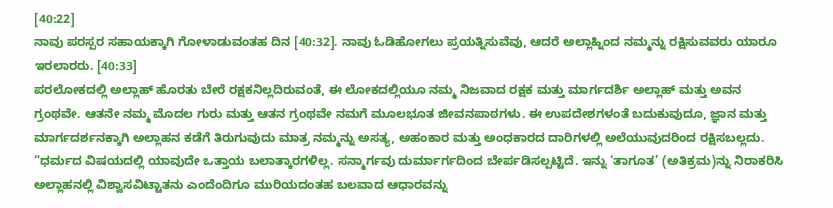[40:22]
ನಾವು ಪರಸ್ಪರ ಸಹಾಯಕ್ಕಾಗಿ ಗೋಳಾಡುವಂತಹ ದಿನ [40:32]. ನಾವು ಓಡಿಹೋಗಲು ಪ್ರಯತ್ನಿಸುವೆವು, ಆದರೆ ಅಲ್ಲಾಹ್ನಿಂದ ನಮ್ಮನ್ನು ರಕ್ಷಿಸುವವರು ಯಾರೂ ಇರಲಾರರು. [40:33]
ಪರಲೋಕದಲ್ಲಿ ಅಲ್ಲಾಹ್ ಹೊರತು ಬೇರೆ ರಕ್ಷಕನಿಲ್ಲದಿರುವಂತೆ, ಈ ಲೋಕದಲ್ಲಿಯೂ ನಮ್ಮ ನಿಜವಾದ ರಕ್ಷಕ ಮತ್ತು ಮಾರ್ಗದರ್ಶಿ ಅಲ್ಲಾಹ್ ಮತ್ತು ಅವನ ಗ್ರಂಥವೇ. ಆತನೇ ನಮ್ಮ ಮೊದಲ ಗುರು ಮತ್ತು ಆತನ ಗ್ರಂಥವೇ ನಮಗೆ ಮೂಲಭೂತ ಜೀವನಪಾಠಗಳು. ಈ ಉಪದೇಶಗಳಂತೆ ಬದುಕುವುದೂ, ಜ್ಞಾನ ಮತ್ತು ಮಾರ್ಗದರ್ಶನಕ್ಕಾಗಿ ಅಲ್ಲಾಹನ ಕಡೆಗೆ ತಿರುಗುವುದು ಮಾತ್ರ ನಮ್ಮನ್ನು ಅಸತ್ಯ, ಅಹಂಕಾರ ಮತ್ತು ಅಂಧಕಾರದ ದಾರಿಗಳಲ್ಲಿ ಅಲೆಯುವುದರಿಂದ ರಕ್ಷಿಸಬಲ್ಲದು.
“ಧರ್ಮದ ವಿಷಯದಲ್ಲಿ ಯಾವುದೇ ಒತ್ತಾಯ ಬಲಾತ್ಕಾರಗಳಿಲ್ಲ. ಸನ್ಮಾರ್ಗವು ದುರ್ಮಾರ್ಗದಿಂದ ಬೇರ್ಪಡಿಸಲ್ಪಟ್ಟಿದೆ. ಇನ್ನು ‘ತಾಗೂತ’ (ಅತಿಕ್ರಮ)ನ್ನು ನಿರಾಕರಿಸಿ ಅಲ್ಲಾಹನಲ್ಲಿ ವಿಶ್ವಾಸವಿಟ್ಟಾತನು ಎಂದೆಂದಿಗೂ ಮುರಿಯದಂತಹ ಬಲವಾದ ಆಧಾರವನ್ನು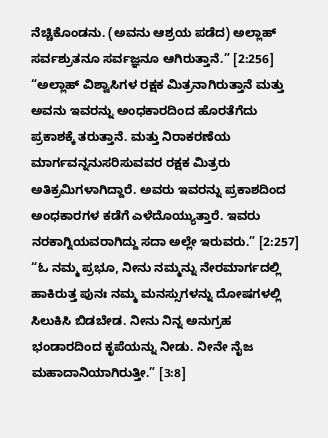ನೆಚ್ಚಿಕೊಂಡನು. (ಅವನು ಆಶ್ರಯ ಪಡೆದ) ಅಲ್ಲಾಹ್ ಸರ್ವಶ್ರುತನೂ ಸರ್ವಜ್ಞನೂ ಆಗಿರುತ್ತಾನೆ.” [2:256]
“ಅಲ್ಲಾಹ್ ವಿಶ್ವಾಸಿಗಳ ರಕ್ಷಕ ಮಿತ್ರನಾಗಿರುತ್ತಾನೆ ಮತ್ತು ಅವನು ಇವರನ್ನು ಅಂಧಕಾರದಿಂದ ಹೊರತೆಗೆದು ಪ್ರಕಾಶಕ್ಕೆ ತರುತ್ತಾನೆ. ಮತ್ತು ನಿರಾಕರಣೆಯ ಮಾರ್ಗವನ್ನನುಸರಿಸುವವರ ರಕ್ಷಕ ಮಿತ್ರರು ಅತಿಕ್ರಮಿಗಳಾಗಿದ್ದಾರೆ. ಅವರು ಇವರನ್ನು ಪ್ರಕಾಶದಿಂದ ಅಂಧಕಾರಗಳ ಕಡೆಗೆ ಎಳೆದೊಯ್ಯುತ್ತಾರೆ. ಇವರು ನರಕಾಗ್ನಿಯವರಾಗಿದ್ದು ಸದಾ ಅಲ್ಲೇ ಇರುವರು.” [2:257]
“ಓ ನಮ್ಮ ಪ್ರಭೂ, ನೀನು ನಮ್ಮನ್ನು ನೇರಮಾರ್ಗದಲ್ಲಿ ಹಾಕಿರುತ್ತ ಪುನಃ ನಮ್ಮ ಮನಸ್ಸುಗಳನ್ನು ದೋಷಗಳಲ್ಲಿ ಸಿಲುಕಿಸಿ ಬಿಡಬೇಡ. ನೀನು ನಿನ್ನ ಅನುಗ್ರಹ ಭಂಡಾರದಿಂದ ಕೃಪೆಯನ್ನು ನೀಡು. ನೀನೇ ನೈಜ ಮಹಾದಾನಿಯಾಗಿರುತ್ತೀ.” [3:8]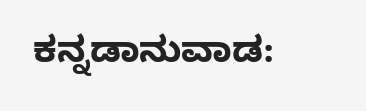ಕನ್ನಡಾನುವಾಡ: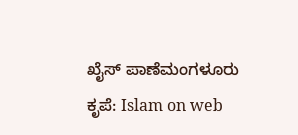ಖೈಸ್ ಪಾಣೆಮಂಗಳೂರು
ಕೃಪೆ: Islam on web